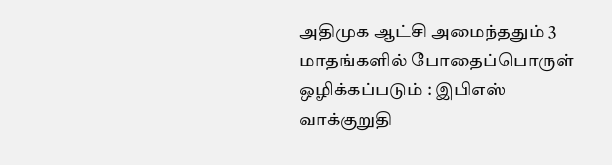அதிமுக ஆட்சி அமைந்ததும் 3 மாதங்களில் போதைப்பொருள் ஒழிக்கப்படும் : இபிஎஸ் வாக்குறுதி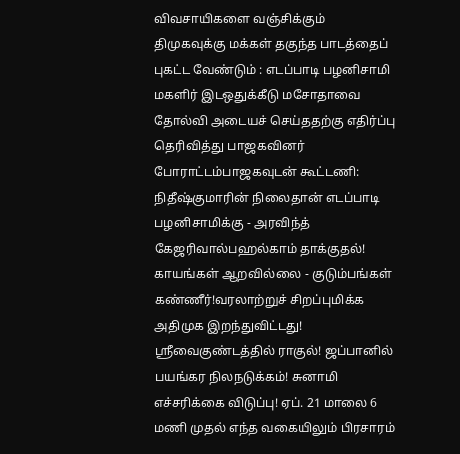விவசாயிகளை வஞ்சிக்கும் திமுகவுக்கு மக்கள் தகுந்த பாடத்தைப் புகட்ட வேண்டும் : எடப்பாடி பழனிசாமி மகளிர் இடஒதுக்கீடு மசோதாவை தோல்வி அடையச் செய்ததற்கு எதிர்ப்பு தெரிவித்து பாஜகவினர் போராட்டம்பாஜகவுடன் கூட்டணி: நிதீஷ்குமாரின் நிலைதான் எடப்பாடி பழனிசாமிக்கு - அரவிந்த் கேஜரிவால்பஹல்காம் தாக்குதல்! காயங்கள் ஆறவில்லை - குடும்பங்கள் கண்ணீர்!வரலாற்றுச் சிறப்புமிக்க அதிமுக இறந்துவிட்டது! ஸ்ரீவைகுண்டத்தில் ராகுல்! ஜப்பானில் பயங்கர நிலநடுக்கம்! சுனாமி எச்சரிக்கை விடுப்பு! ஏப். 21 மாலை 6 மணி முதல் எந்த வகையிலும் பிரசாரம்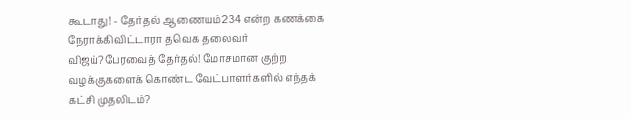கூடாது! - தேர்தல் ஆணையம்234 என்ற கணக்கை நேராக்கிவிட்டாரா தவெக தலைவர் விஜய்?பேரவைத் தேர்தல்! மோசமான குற்ற வழக்குகளைக் கொண்ட வேட்பாளர்களில் எந்தக் கட்சி முதலிடம்?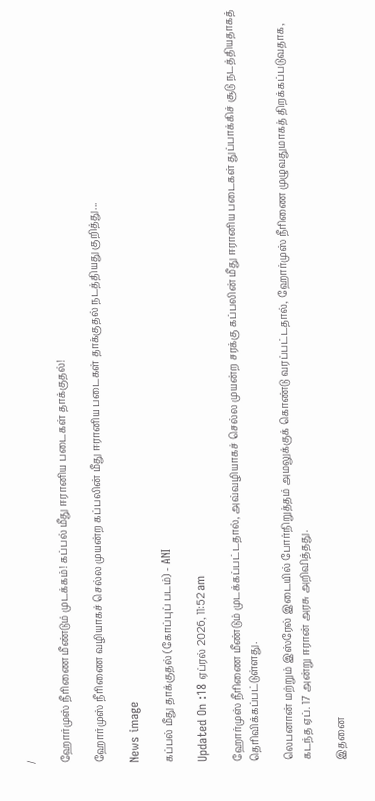/

ஹோர்முஸ் நீரிணை மீண்டும் முடக்கம்! கப்பல் மீது ஈரானிய படைகள் தாக்குதல்!

ஹோர்முஸ் நீரிணை வழியாகச் செல்ல முயன்ற கப்பலின் மீது ஈரானிய படைகள் தாக்குதல் நடத்தியது குறித்து...

News image

கப்பல் மீது தாக்குதல் (கோப்புப் படம்) - ANI

Updated On :18 ஏப்ரல் 2026, 11:52 am

ஹோர்முஸ் நீரிணை மீண்டும் முடக்கப்பட்டதால், அவ்வழியாகச் செல்ல முயன்ற சரக்கு கப்பலின் மீது ஈரானிய படைகள் துப்பாக்கிச் சூடு நடத்தியதாகத் தெரிவிக்கப்பட்டுள்ளது.

லெபனான் மற்றும் இஸ்ரேல் இடையில் போர்நிறுத்தம் அமலுக்குக் கொண்டு வரப்பட்டதால், ஹோர்முஸ் நீரிணை முழுவதுமாகத் திறக்கப்படுவதாக, கடந்த ஏப். 17 அன்று ஈரான் அரசு அறிவித்தது.

இதனை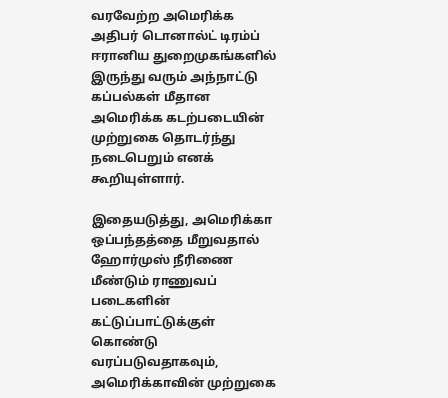வரவேற்ற அமெரிக்க அதிபர் டொனால்ட் டிரம்ப் ஈரானிய துறைமுகங்களில் இருந்து வரும் அந்நாட்டு கப்பல்கள் மீதான அமெரிக்க கடற்படையின் முற்றுகை தொடர்ந்து நடைபெறும் எனக் கூறியுள்ளார்.

இதையடுத்து, அமெரிக்கா ஒப்பந்தத்தை மீறுவதால் ஹோர்முஸ் நீரிணை மீண்டும் ராணுவப் படைகளின் கட்டுப்பாட்டுக்குள் கொண்டு வரப்படுவதாகவும், அமெரிக்காவின் முற்றுகை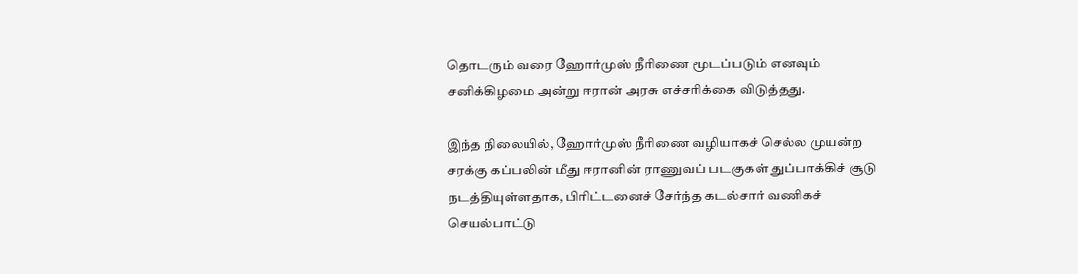தொடரும் வரை ஹோர்முஸ் நீரிணை மூடப்படும் எனவும் சனிக்கிழமை அன்று ஈரான் அரசு எச்சரிக்கை விடுத்தது.

இந்த நிலையில், ஹோர்முஸ் நீரிணை வழியாகச் செல்ல முயன்ற சரக்கு கப்பலின் மீது ஈரானின் ராணுவப் படகுகள் துப்பாக்கிச் சூடு நடத்தியுள்ளதாக, பிரிட்டனைச் சேர்ந்த கடல்சார் வணிகச் செயல்பாட்டு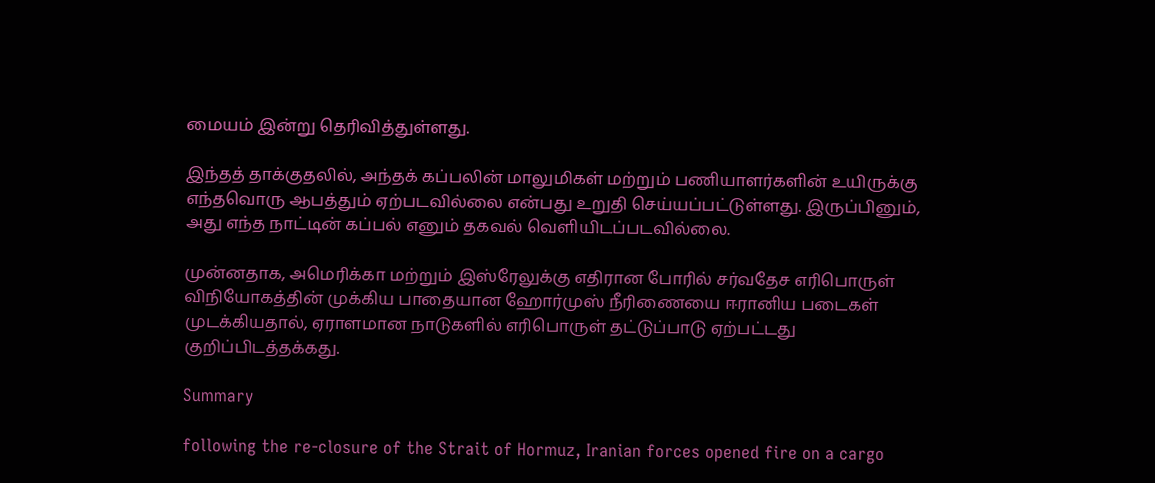மையம் இன்று தெரிவித்துள்ளது.

இந்தத் தாக்குதலில், அந்தக் கப்பலின் மாலுமிகள் மற்றும் பணியாளர்களின் உயிருக்கு எந்தவொரு ஆபத்தும் ஏற்படவில்லை என்பது உறுதி செய்யப்பட்டுள்ளது. இருப்பினும், அது எந்த நாட்டின் கப்பல் எனும் தகவல் வெளியிடப்படவில்லை.

முன்னதாக, அமெரிக்கா மற்றும் இஸ்ரேலுக்கு எதிரான போரில் சர்வதேச எரிபொருள் விநியோகத்தின் முக்கிய பாதையான ஹோர்முஸ் நீரிணையை ஈரானிய படைகள் முடக்கியதால், ஏராளமான நாடுகளில் எரிபொருள் தட்டுப்பாடு ஏற்பட்டது குறிப்பிடத்தக்கது.

Summary

following the re-closure of the Strait of Hormuz, Iranian forces opened fire on a cargo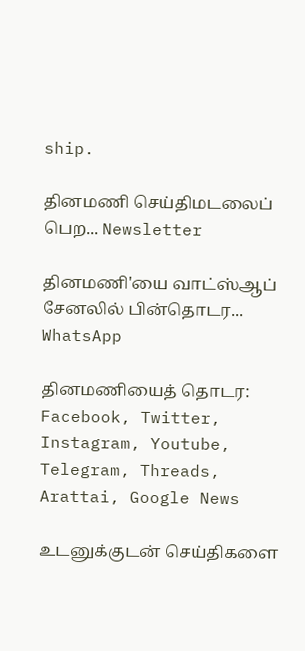ship.

தினமணி செய்திமடலைப் பெற... Newsletter

தினமணி'யை வாட்ஸ்ஆப் சேனலில் பின்தொடர... WhatsApp

தினமணியைத் தொடர: Facebook, Twitter, Instagram, Youtube, Telegram, Threads, Arattai, Google News

உடனுக்குடன் செய்திகளை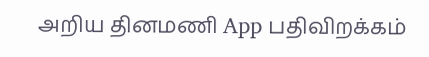அறிய தினமணி App பதிவிறக்கம்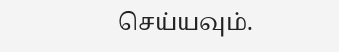செய்யவும்.